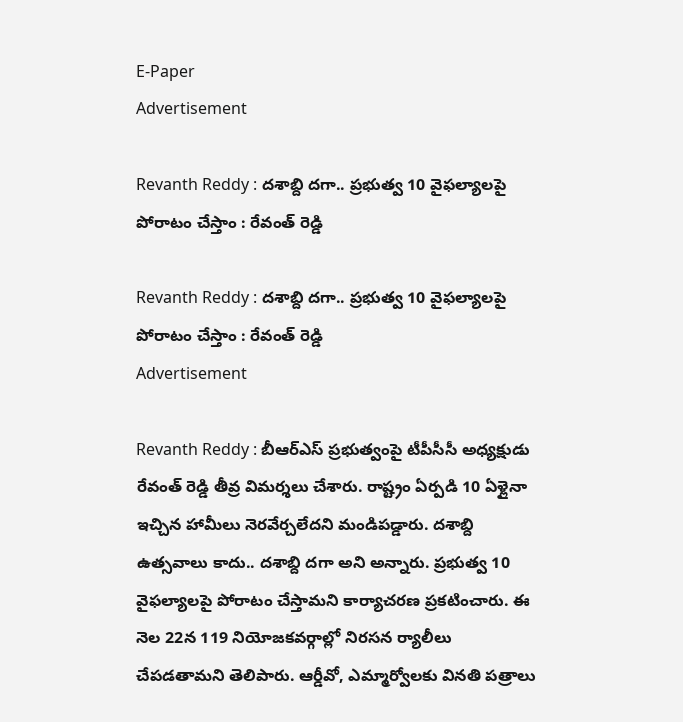E-Paper
Advertisement

Revanth Reddy : దశాబ్ది దగా.. ప్రభుత్వ 10 వైఫల్యాలపై పోరాటం చేస్తాం : రేవంత్ రెడ్డి

Revanth Reddy : దశాబ్ది దగా.. ప్రభుత్వ 10 వైఫల్యాలపై పోరాటం చేస్తాం : రేవంత్ రెడ్డి
Advertisement

Revanth Reddy : బీఆర్ఎస్ ప్రభుత్వంపై టీపీసీసీ అధ్యక్షుడు రేవంత్ రెడ్డి తీవ్ర విమర్శలు చేశారు. రాష్ట్రం ఏర్పడి 10 ఏళ్లైనా ఇచ్చిన హామీలు నెరవేర్చలేదని మండిపడ్డారు. దశాబ్ది ఉత్సవాలు కాదు.. దశాబ్ది దగా అని అన్నారు. ప్రభుత్వ 10 వైఫల్యాలపై పోరాటం చేస్తామని కార్యాచరణ ప్రకటించారు. ఈ నెల 22న 119 నియోజకవర్గాల్లో నిరసన ర్యాలీలు చేపడతామని తెలిపారు. ఆర్డీవో, ఎమ్మార్వోలకు వినతి పత్రాలు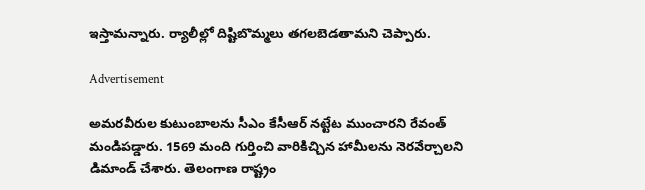ఇస్తామన్నారు. ర్యాలీల్లో దిష్టిబొమ్మలు తగలబెడతామని చెప్పారు.

Advertisement

అమరవీరుల కుటుంబాలను సీఎం కేసీఆర్ నట్టేట ముంచారని రేవంత్ మండిపడ్డారు. 1569 మంది గుర్తించి వారికిచ్చిన హామీలను నెరవేర్చాలని డిమాండ్ చేశారు. తెలంగాణ రాష్ట్రం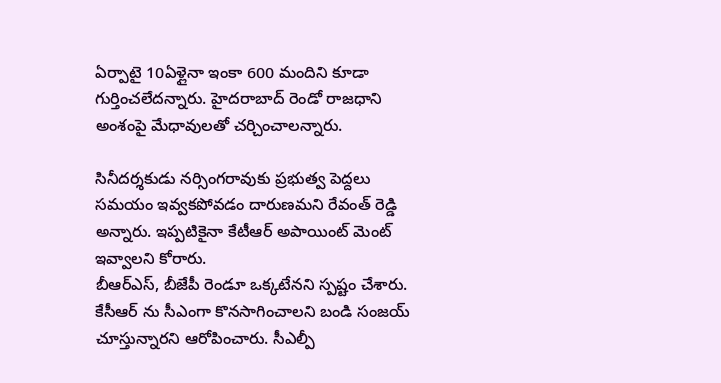ఏర్పాటై 10ఏళ్లైనా ఇంకా 600 మందిని కూడా గుర్తించలేదన్నారు. హైదరాబాద్ రెండో రాజధాని అంశంపై మేధావులతో చర్చించాలన్నారు.

సినీదర్శకుడు నర్సింగరావుకు ప్రభుత్వ పెద్దలు సమయం ఇవ్వకపోవడం దారుణమని రేవంత్ రెడ్డి అన్నారు. ఇప్పటికైనా కేటీఆర్ అపాయింట్ మెంట్ ఇవ్వాలని కోరారు.
బీఆర్ఎస్, బీజేపీ రెండూ ఒక్కటేనని స్పష్టం చేశారు. కేసీఆర్ ను సీఎంగా కొనసాగించాలని బండి సంజయ్ చూస్తున్నారని ఆరోపించారు. సీఎల్పీ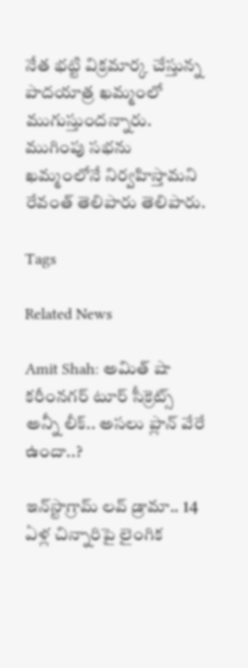నేత భట్టి విక్రమార్క చేస్తున్న పాదయాత్ర ఖమ్మంలో ముగుస్తుందన్నారు. ముగింపు సభను ఖమ్మంలోనే నిర్వహిస్తామని రేవంత్ తెలిపారు తెలిపారు.

Tags

Related News

Amit Shah: అమిత్ షా కరీంనగర్ టూర్ సీక్రెట్స్ అన్నీ లీక్.. అసలు ప్లాన్ వేరే ఉందా..?

ఇన్‌స్టాగ్రామ్ లవ్ డ్రామా.. 14 ఏళ్ల చిన్నారిపై లైంగిక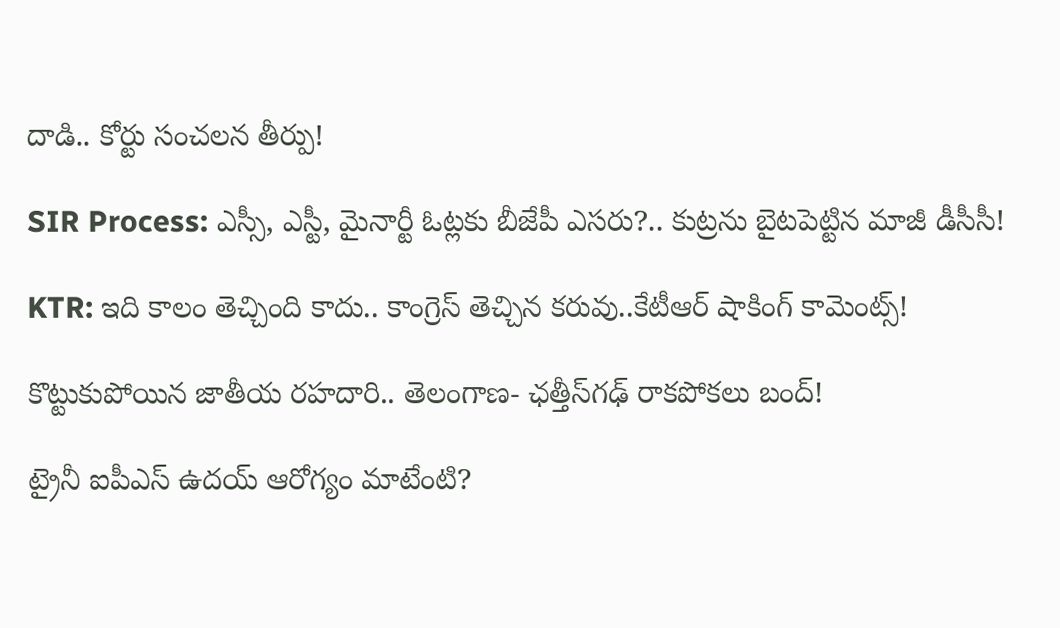దాడి.. కోర్టు సంచలన తీర్పు!

SIR Process: ఎస్సీ, ఎస్టీ, మైనార్టీ ఓట్లకు బీజేపీ ఎసరు?.. కుట్రను బైటపెట్టిన మాజీ డీసీసీ!

KTR: ఇది కాలం తెచ్చింది కాదు.. కాంగ్రెస్ తెచ్చిన కరువు..కేటీఆర్ షాకింగ్ కామెంట్స్!

కొట్టుకుపోయిన జాతీయ రహదారి.. తెలంగాణ- ఛత్తీస్‌గఢ్ రాకపోకలు బంద్!

ట్రైనీ ఐపీఎస్ ఉదయ్ ఆరోగ్యం మాటేంటి?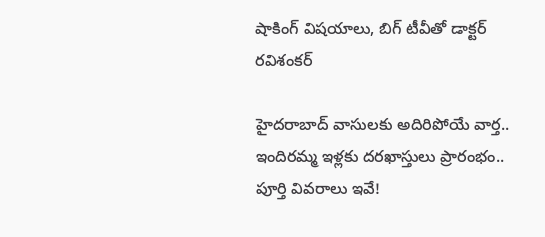షాకింగ్ విషయాలు, బిగ్ టీవీతో డాక్టర్ రవిశంకర్

హైదరాబాద్‌ వాసులకు అదిరిపోయే వార్త.. ఇందిరమ్మ ఇళ్లకు దరఖాస్తులు ప్రారంభం.. పూర్తి వివరాలు ఇవే!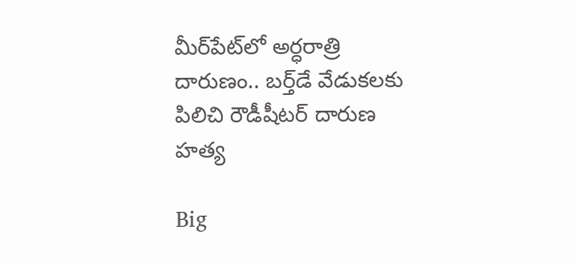మీర్‌పేట్‌లో అర్ధరాత్రి దారుణం.. బర్త్‌డే వేడుకలకు పిలిచి రౌడీషీటర్ దారుణ హత్య

Big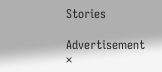Stories

Advertisement
×